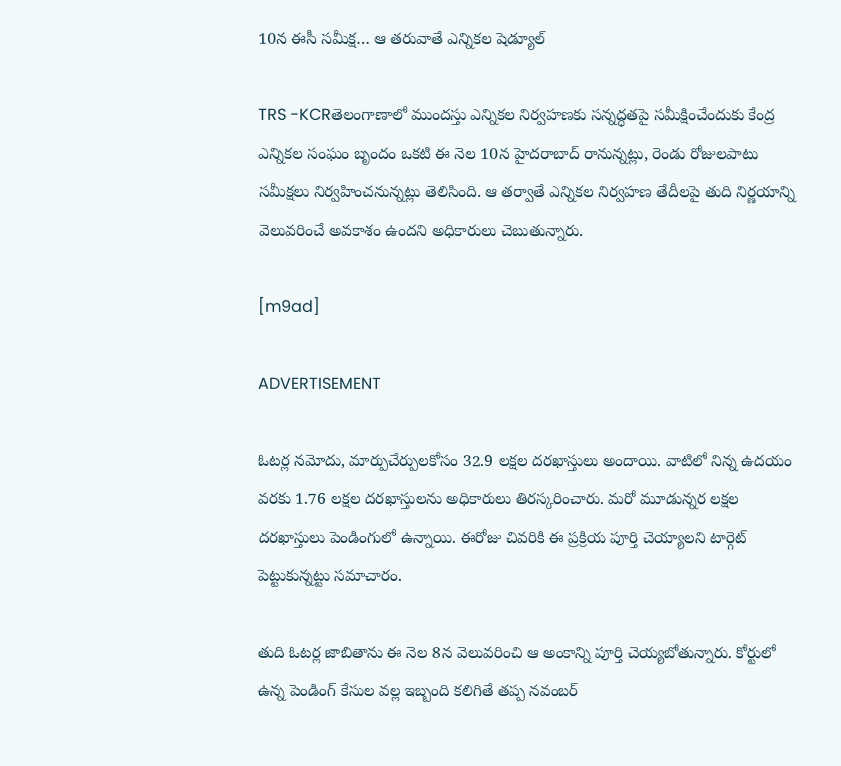10న ఈసీ సమీక్ష… ఆ తరువాతే ఎన్నికల షెడ్యూల్

TRS -KCRతెలంగాణాలో ముందస్తు ఎన్నికల నిర్వహణకు సన్నద్ధతపై సమీక్షించేందుకు కేంద్ర ఎన్నికల సంఘం బృందం ఒకటి ఈ నెల 10న హైదరాబాద్‌ రానున్నట్లు, రెండు రోజులపాటు సమీక్షలు నిర్వహించనున్నట్లు తెలిసింది. ఆ తర్వాతే ఎన్నికల నిర్వహణ తేదీలపై తుది నిర్ణయాన్ని వెలువరించే అవకాశం ఉందని అధికారులు చెబుతున్నారు.

[m9ad]

ADVERTISEMENT

ఓటర్ల నమోదు, మార్పుచేర్పులకోసం 32.9 లక్షల దరఖాస్తులు అందాయి. వాటిలో నిన్న ఉదయం వరకు 1.76 లక్షల దరఖాస్తులను అధికారులు తిరస్కరించారు. మరో మూడున్నర లక్షల దరఖాస్తులు పెండింగులో ఉన్నాయి. ఈరోజు చివరికి ఈ ప్రక్రియ పూర్తి చెయ్యాలని టార్గెట్ పెట్టుకున్నట్టు సమాచారం.

తుది ఓటర్ల జాబితాను ఈ నెల 8న వెలువరించి ఆ అంకాన్ని పూర్తి చెయ్యబోతున్నారు. కోర్టులో ఉన్న పెండింగ్ కేసుల వల్ల ఇబ్బంది కలిగితే తప్ప నవంబర్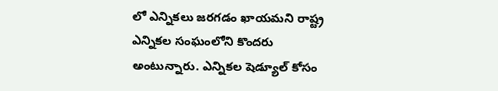లో ఎన్నికలు జరగడం ఖాయమని రాష్ట్ర ఎన్నికల సంఘంలోని కొందరు అంటున్నారు. ఎన్నికల షెడ్యూల్ కోసం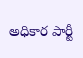అధికార పార్టీ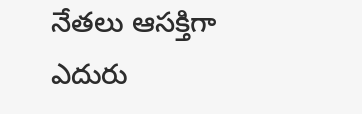నేతలు ఆసక్తిగా ఎదురు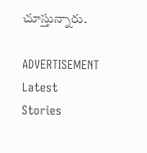చూస్తున్నారు.

ADVERTISEMENT
Latest Stories